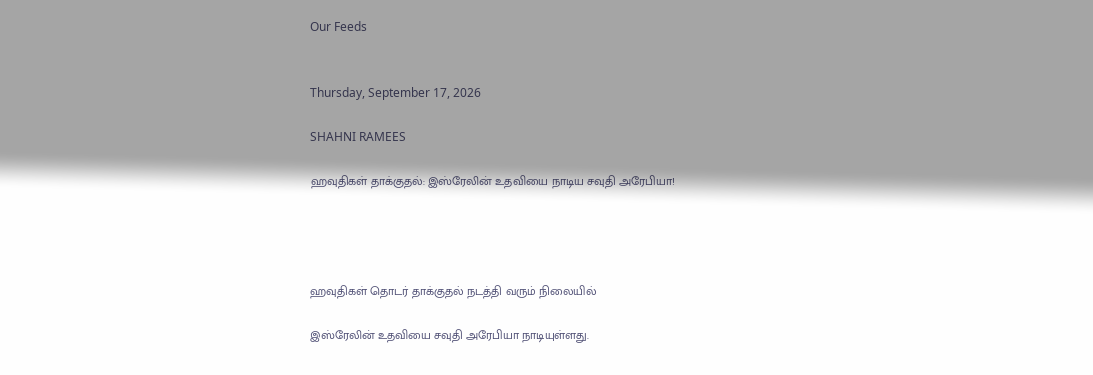Our Feeds


Thursday, September 17, 2026

SHAHNI RAMEES

ஹவுதிகள் தாக்குதல்: இஸ்ரேலின் உதவியை நாடிய சவுதி அரேபியா!




ஹவுதிகள் தொடர் தாக்குதல் நடத்தி வரும் நிலையில்

இஸ்ரேலின் உதவியை சவுதி அரேபியா நாடியுள்ளது.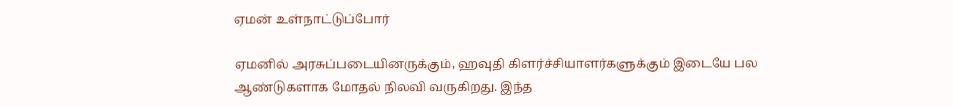ஏமன் உள்நாட்டுப்போர்

ஏமனில் அரசுப்படையினருக்கும், ஹவுதி கிளர்ச்சியாளர்களுக்கும் இடையே பல ஆண்டுகளாக மோதல் நிலவி வருகிறது. இந்த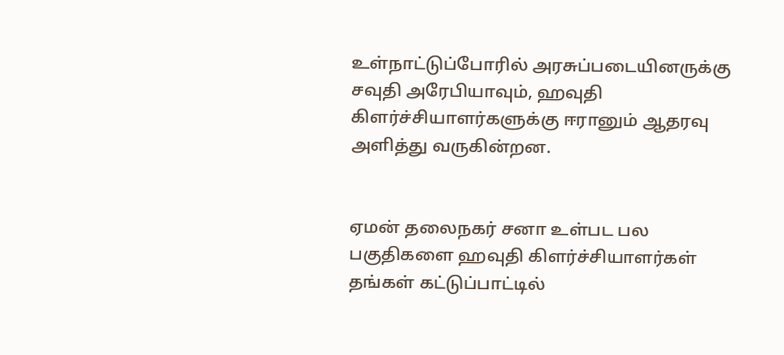உள்நாட்டுப்போரில் அரசுப்படையினருக்கு சவுதி அரேபியாவும், ஹவுதி கிளர்ச்சியாளர்களுக்கு ஈரானும் ஆதரவு அளித்து வருகின்றன.


ஏமன் தலைநகர் சனா உள்பட பல பகுதிகளை ஹவுதி கிளர்ச்சியாளர்கள் தங்கள் கட்டுப்பாட்டில்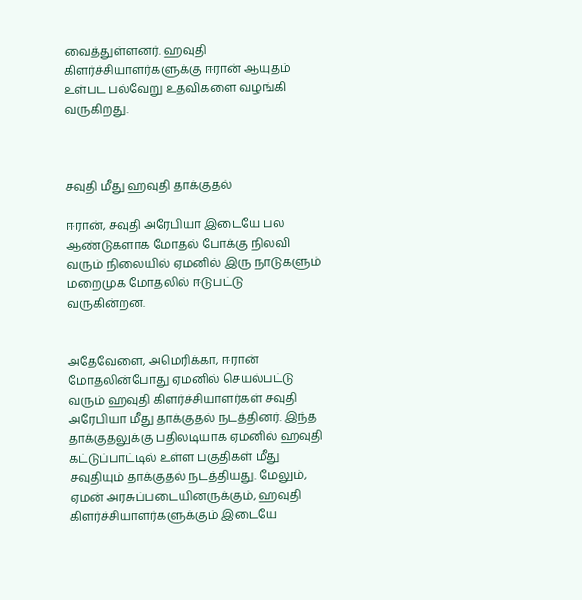வைத்துள்ளனர். ஹவுதி கிளர்ச்சியாளர்களுக்கு ஈரான் ஆயுதம் உள்பட பல்வேறு உதவிகளை வழங்கி வருகிறது.



சவுதி மீது ஹவுதி தாக்குதல்

ஈரான், சவுதி அரேபியா இடையே பல ஆண்டுகளாக மோதல் போக்கு நிலவி வரும் நிலையில் ஏமனில் இரு நாடுகளும் மறைமுக மோதலில் ஈடுபட்டு வருகின்றன.


அதேவேளை, அமெரிக்கா, ஈரான் மோதலின்போது ஏமனில் செயல்பட்டு வரும் ஹவுதி கிளர்ச்சியாளர்கள் சவுதி அரேபியா மீது தாக்குதல் நடத்தினர். இந்த தாக்குதலுக்கு பதிலடியாக ஏமனில் ஹவுதி கட்டுப்பாட்டில் உள்ள பகுதிகள் மீது சவுதியும் தாக்குதல் நடத்தியது. மேலும், ஏமன் அரசுப்படையினருக்கும், ஹவுதி கிளர்ச்சியாளர்களுக்கும் இடையே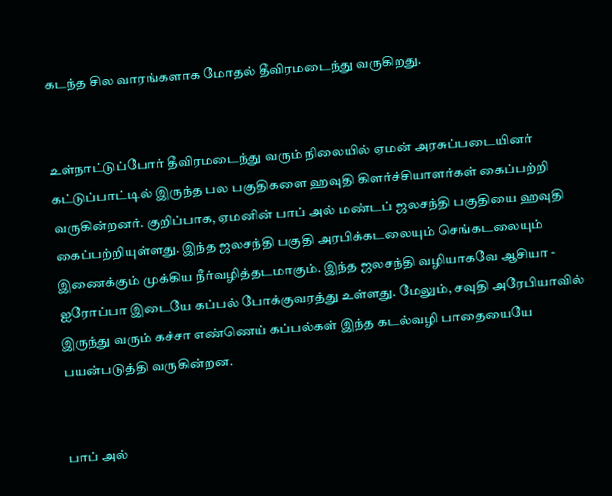கடந்த சில வாரங்களாக மோதல் தீவிரமடைந்து வருகிறது.


உள்நாட்டுப்போர் தீவிரமடைந்து வரும் நிலையில் ஏமன் அரசுப்படையினர் கட்டுப்பாட்டில் இருந்த பல பகுதிகளை ஹவுதி கிளர்ச்சியாளர்கள் கைப்பற்றி வருகின்றனர். குறிப்பாக, ஏமனின் பாப் அல் மண்டப் ஜலசந்தி பகுதியை ஹவுதி கைப்பற்றியுள்ளது. இந்த ஜலசந்தி பகுதி அரபிக்கடலையும் செங்கடலையும் இணைக்கும் முக்கிய நீர்வழித்தடமாகும். இந்த ஜலசந்தி வழியாகவே ஆசியா - ஐரோப்பா இடையே கப்பல் போக்குவரத்து உள்ளது. மேலும், சவுதி அரேபியாவில் இருந்து வரும் கச்சா எண்ணெய் கப்பல்கள் இந்த கடல்வழி பாதையையே பயன்படுத்தி வருகின்றன.


பாப் அல்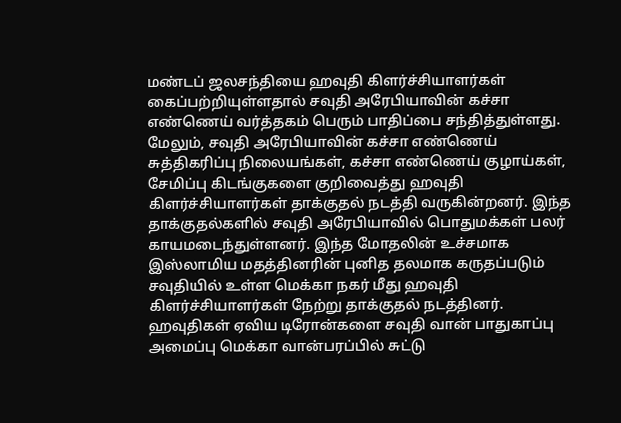மண்டப் ஜலசந்தியை ஹவுதி கிளர்ச்சியாளர்கள் கைப்பற்றியுள்ளதால் சவுதி அரேபியாவின் கச்சா எண்ணெய் வர்த்தகம் பெரும் பாதிப்பை சந்தித்துள்ளது. மேலும், சவுதி அரேபியாவின் கச்சா எண்ணெய் சுத்திகரிப்பு நிலையங்கள், கச்சா எண்ணெய் குழாய்கள், சேமிப்பு கிடங்குகளை குறிவைத்து ஹவுதி கிளர்ச்சியாளர்கள் தாக்குதல் நடத்தி வருகின்றனர். இந்த தாக்குதல்களில் சவுதி அரேபியாவில் பொதுமக்கள் பலர் காயமடைந்துள்ளனர். இந்த மோதலின் உச்சமாக இஸ்லாமிய மதத்தினரின் புனித தலமாக கருதப்படும் சவுதியில் உள்ள மெக்கா நகர் மீது ஹவுதி கிளர்ச்சியாளர்கள் நேற்று தாக்குதல் நடத்தினர். ஹவுதிகள் ஏவிய டிரோன்களை சவுதி வான் பாதுகாப்பு அமைப்பு மெக்கா வான்பரப்பில் சுட்டு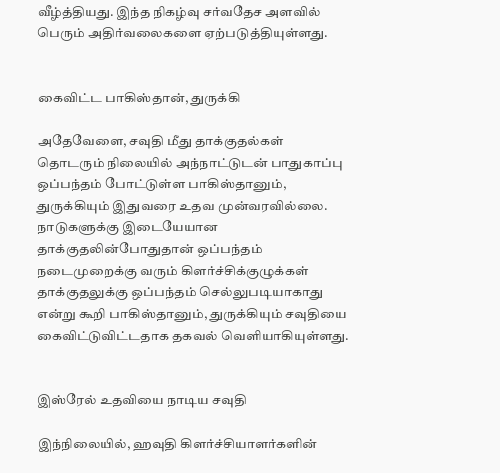வீழ்த்தியது. இந்த நிகழ்வு சர்வதேச அளவில் பெரும் அதிர்வலைகளை ஏற்படுத்தியுள்ளது.


கைவிட்ட பாகிஸ்தான், துருக்கி

அதேவேளை, சவுதி மீது தாக்குதல்கள் தொடரும் நிலையில் அந்நாட்டுடன் பாதுகாப்பு ஒப்பந்தம் போட்டுள்ள பாகிஸ்தானும், துருக்கியும் இதுவரை உதவ முன்வரவில்லை. நாடுகளுக்கு இடையேயான தாக்குதலின்போதுதான் ஒப்பந்தம் நடைமுறைக்கு வரும் கிளர்ச்சிக்குழுக்கள் தாக்குதலுக்கு ஒப்பந்தம் செல்லுபடியாகாது என்று கூறி பாகிஸ்தானும், துருக்கியும் சவுதியை கைவிட்டுவிட்டதாக தகவல் வெளியாகியுள்ளது.


இஸ்ரேல் உதவியை நாடிய சவுதி

இந்நிலையில், ஹவுதி கிளர்ச்சியாளர்களின்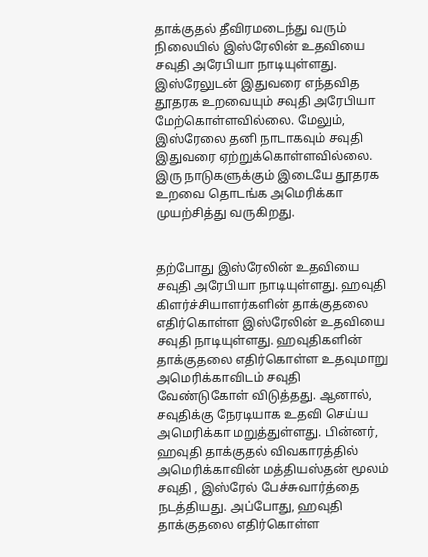தாக்குதல் தீவிரமடைந்து வரும் நிலையில் இஸ்ரேலின் உதவியை சவுதி அரேபியா நாடியுள்ளது. இஸ்ரேலுடன் இதுவரை எந்தவித தூதரக உறவையும் சவுதி அரேபியா மேற்கொள்ளவில்லை. மேலும், இஸ்ரேலை தனி நாடாகவும் சவுதி இதுவரை ஏற்றுக்கொள்ளவில்லை. இரு நாடுகளுக்கும் இடையே தூதரக உறவை தொடங்க அமெரிக்கா முயற்சித்து வருகிறது.


தற்போது இஸ்ரேலின் உதவியை சவுதி அரேபியா நாடியுள்ளது. ஹவுதி கிளர்ச்சியாளர்களின் தாக்குதலை எதிர்கொள்ள இஸ்ரேலின் உதவியை சவுதி நாடியுள்ளது. ஹவுதிகளின் தாக்குதலை எதிர்கொள்ள உதவுமாறு அமெரிக்காவிடம் சவுதி வேண்டுகோள் விடுத்தது. ஆனால், சவுதிக்கு நேரடியாக உதவி செய்ய அமெரிக்கா மறுத்துள்ளது. பின்னர், ஹவுதி தாக்குதல் விவகாரத்தில் அமெரிக்காவின் மத்தியஸ்தன் மூலம் சவுதி , இஸ்ரேல் பேச்சுவார்த்தை நடத்தியது. அப்போது, ஹவுதி தாக்குதலை எதிர்கொள்ள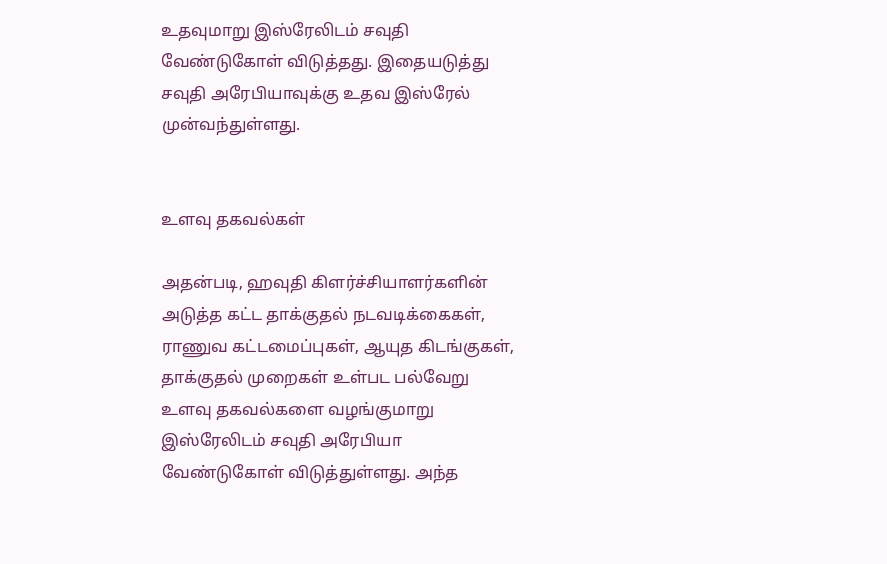உதவுமாறு இஸ்ரேலிடம் சவுதி வேண்டுகோள் விடுத்தது. இதையடுத்து சவுதி அரேபியாவுக்கு உதவ இஸ்ரேல் முன்வந்துள்ளது.


உளவு தகவல்கள்

அதன்படி, ஹவுதி கிளர்ச்சியாளர்களின் அடுத்த கட்ட தாக்குதல் நடவடிக்கைகள், ராணுவ கட்டமைப்புகள், ஆயுத கிடங்குகள், தாக்குதல் முறைகள் உள்பட பல்வேறு உளவு தகவல்களை வழங்குமாறு இஸ்ரேலிடம் சவுதி அரேபியா வேண்டுகோள் விடுத்துள்ளது. அந்த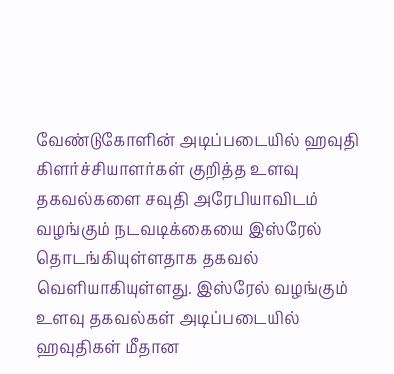வேண்டுகோளின் அடிப்படையில் ஹவுதி கிளர்ச்சியாளர்கள் குறித்த உளவு தகவல்களை சவுதி அரேபியாவிடம் வழங்கும் நடவடிக்கையை இஸ்ரேல் தொடங்கியுள்ளதாக தகவல் வெளியாகியுள்ளது. இஸ்ரேல் வழங்கும் உளவு தகவல்கள் அடிப்படையில் ஹவுதிகள் மீதான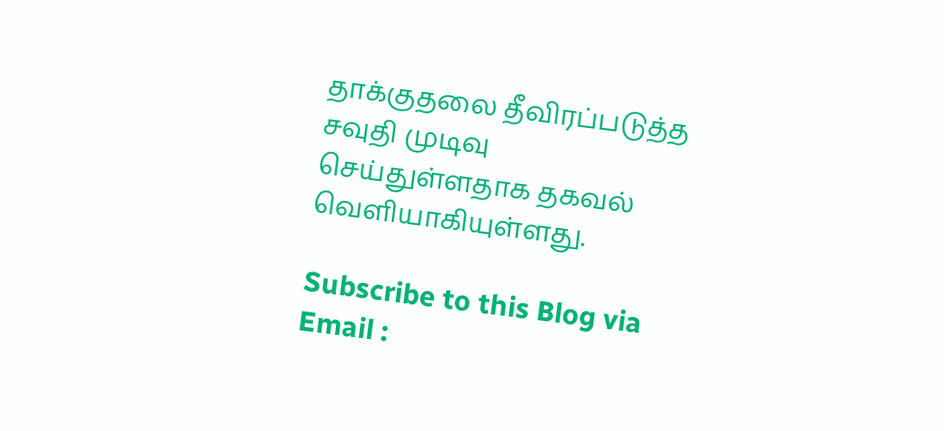தாக்குதலை தீவிரப்படுத்த சவுதி முடிவு செய்துள்ளதாக தகவல் வெளியாகியுள்ளது.

Subscribe to this Blog via Email :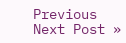Previous
Next Post »